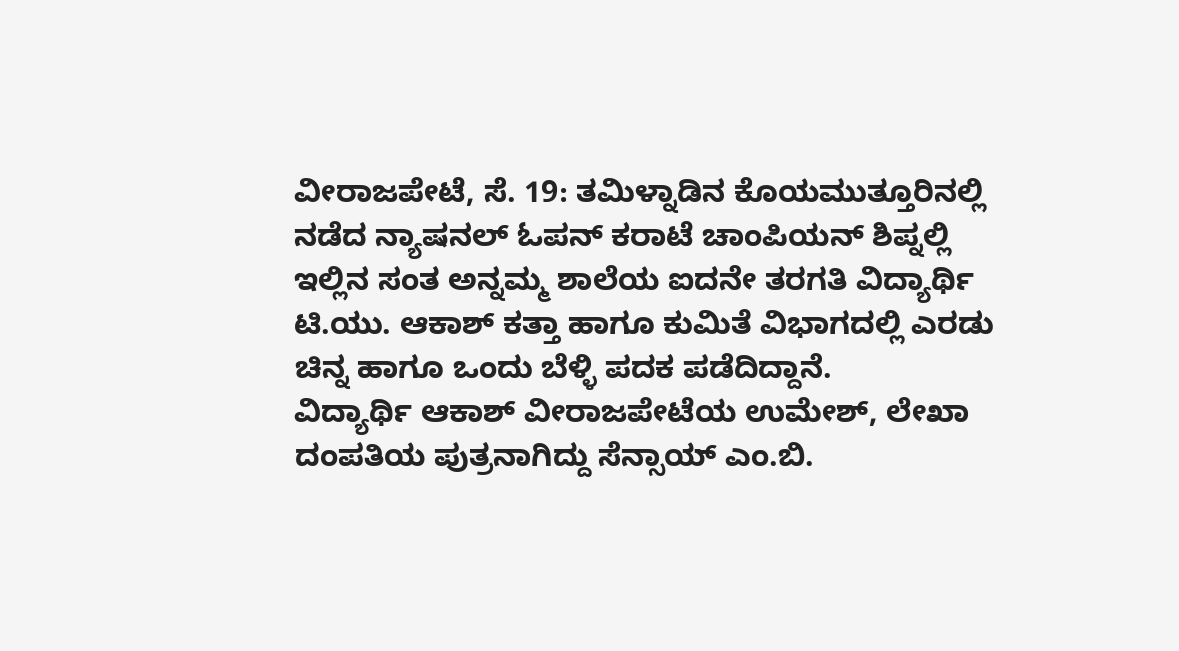ವೀರಾಜಪೇಟೆ, ಸೆ. 19: ತಮಿಳ್ನಾಡಿನ ಕೊಯಮುತ್ತೂರಿನಲ್ಲಿ ನಡೆದ ನ್ಯಾಷನಲ್ ಓಪನ್ ಕರಾಟೆ ಚಾಂಪಿಯನ್ ಶಿಪ್ನಲ್ಲಿ ಇಲ್ಲಿನ ಸಂತ ಅನ್ನಮ್ಮ ಶಾಲೆಯ ಐದನೇ ತರಗತಿ ವಿದ್ಯಾರ್ಥಿ ಟಿ.ಯು. ಆಕಾಶ್ ಕತ್ತಾ ಹಾಗೂ ಕುಮಿತೆ ವಿಭಾಗದಲ್ಲಿ ಎರಡು ಚಿನ್ನ ಹಾಗೂ ಒಂದು ಬೆಳ್ಳಿ ಪದಕ ಪಡೆದಿದ್ದಾನೆ.
ವಿದ್ಯಾರ್ಥಿ ಆಕಾಶ್ ವೀರಾಜಪೇಟೆಯ ಉಮೇಶ್, ಲೇಖಾ ದಂಪತಿಯ ಪುತ್ರನಾಗಿದ್ದು ಸೆನ್ಸಾಯ್ ಎಂ.ಬಿ.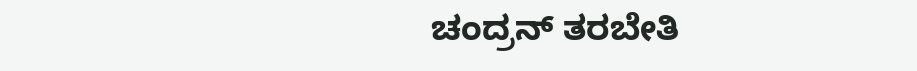ಚಂದ್ರನ್ ತರಬೇತಿ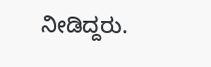ನೀಡಿದ್ದರು.